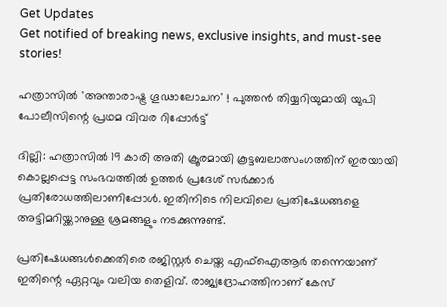Get Updates
Get notified of breaking news, exclusive insights, and must-see stories!

ഹത്രാസില്‍ 'അന്താരാഷ്ട്ര ഗൂഢാലോചന' ! പുത്തന്‍ തിയ്യറിയുമായി യുപി പോലീസിന്റെ പ്രഥമ വിവര റിപ്പോര്‍ട്ട്

ദില്ലി: ഹത്രാസില്‍ 19 കാരി അതി ക്രൂരമായി കൂട്ടബലാത്സംഗത്തിന് ഇരയായി കൊല്ലപ്പെട്ട സംഭവത്തില്‍ ഉത്തര്‍ പ്രദേശ് സര്‍ക്കാര്‍ പ്രതിരോധത്തിലാണിപ്പോള്‍. ഇതിനിടെ നിലവിലെ പ്രതിഷേധങ്ങളെ അട്ടിമറിയ്ക്കാനുള്ള ശ്രമങ്ങളും നടക്കുന്നുണ്ട്.

പ്രതിഷേധങ്ങള്‍ക്കെതിരെ രജിസ്റ്റര്‍ ചെയ്ത എഫ്‌ഐആര്‍ തന്നെയാണ് ഇതിന്റെ ഏറ്റവും വലിയ തെളിവ്. രാജ്യദ്രോഹത്തിനാണ് കേസ്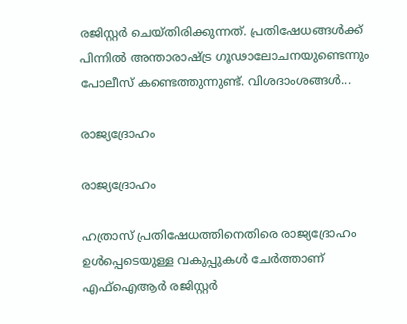രജിസ്റ്റര്‍ ചെയ്തിരിക്കുന്നത്. പ്രതിഷേധങ്ങള്‍ക്ക് പിന്നില്‍ അന്താരാഷ്ട്ര ഗൂഢാലോചനയുണ്ടെന്നും പോലീസ് കണ്ടെത്തുന്നുണ്ട്. വിശദാംശങ്ങള്‍...

രാജ്യദ്രോഹം

രാജ്യദ്രോഹം

ഹത്രാസ് പ്രതിഷേധത്തിനെതിരെ രാജ്യദ്രോഹം ഉള്‍പ്പെടെയുള്ള വകുപ്പുകള്‍ ചേര്‍ത്താണ് എഫ്‌ഐആര്‍ രജിസ്റ്റര്‍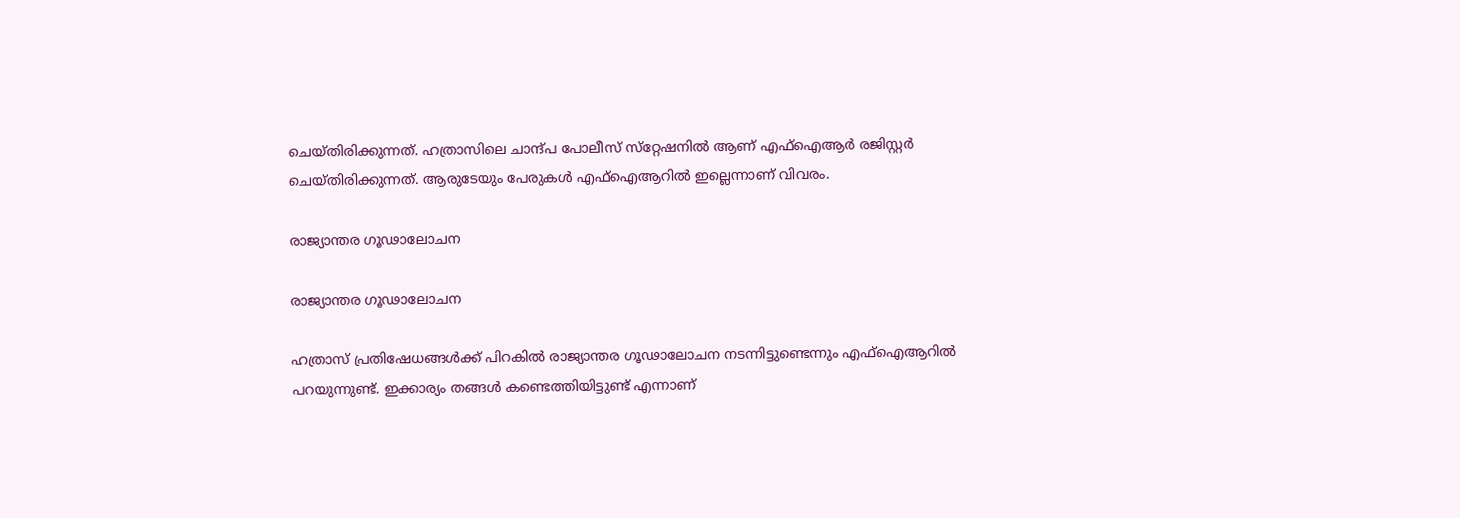ചെയ്തിരിക്കുന്നത്. ഹത്രാസിലെ ചാന്ദ്പ പോലീസ് സ്‌റ്റേഷനില്‍ ആണ് എഫ്‌ഐആര്‍ രജിസ്റ്റര്‍ ചെയ്തിരിക്കുന്നത്. ആരുടേയും പേരുകള്‍ എഫ്‌ഐആറില്‍ ഇല്ലെന്നാണ് വിവരം.

രാജ്യാന്തര ഗൂഢാലോചന

രാജ്യാന്തര ഗൂഢാലോചന

ഹത്രാസ് പ്രതിഷേധങ്ങള്‍ക്ക് പിറകില്‍ രാജ്യാന്തര ഗൂഢാലോചന നടന്നിട്ടുണ്ടെന്നും എഫ്‌ഐആറില്‍ പറയുന്നുണ്ട്. ഇക്കാര്യം തങ്ങള്‍ കണ്ടെത്തിയിട്ടുണ്ട് എന്നാണ്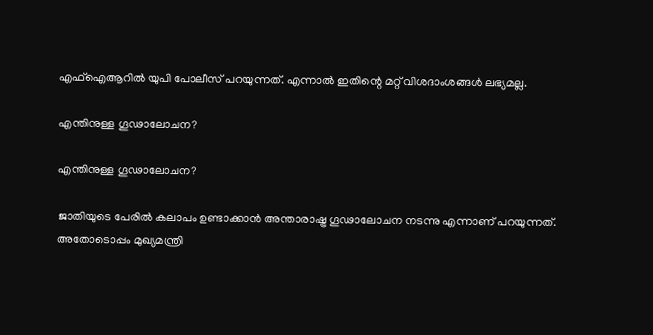എഫ്‌ഐആറില്‍ യുപി പോലീസ് പറയുന്നത്. എന്നാല്‍ ഇതിന്റെ മറ്റ് വിശദാംശങ്ങള്‍ ലഭ്യമല്ല.

എന്തിനുള്ള ഗൂഢാലോചന?

എന്തിനുള്ള ഗൂഢാലോചന?

ജാതിയുടെ പേരില്‍ കലാപം ഉണ്ടാക്കാന്‍ അന്താരാഷ്ട്ര ഗൂഢാലോചന നടന്നു എന്നാണ് പറയുന്നത്. അതോടൊപ്പം മുഖ്യമന്ത്രി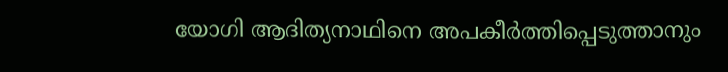യോഗി ആദിത്യനാഥിനെ അപകീര്‍ത്തിപ്പെടുത്താനും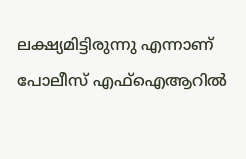ലക്ഷ്യമിട്ടിരുന്നു എന്നാണ് പോലീസ് എഫ്‌ഐആറില്‍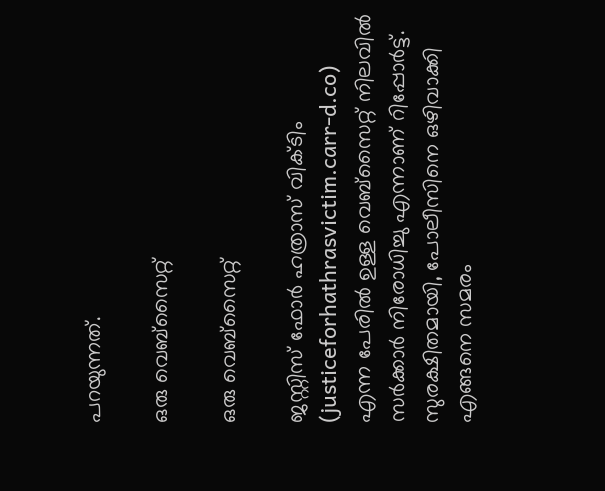പറയുന്നത്.

ഒരു വെബ്‌സൈറ്റ്

ഒരു വെബ്‌സൈറ്റ്

ജസ്റ്റിസ് ഫോര്‍ ഹത്രാസ് വിക്ടിം (justiceforhathrasvictim.carr-d.co) എന്ന പേരില്‍ ഉള്ള വെബ്‌സൈറ്റ് നിലവില്‍ സര്‍ക്കാര്‍ നിരോധിച്ചു എന്നാണ് റിപ്പോര്‍ട്ട്. സുരക്ഷിതമായി, പോലീസിനെ ഒഴിവാക്കി എങ്ങനെ സമരം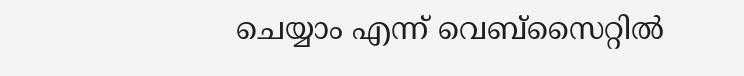ചെയ്യാം എന്ന് വെബ്‌സൈറ്റില്‍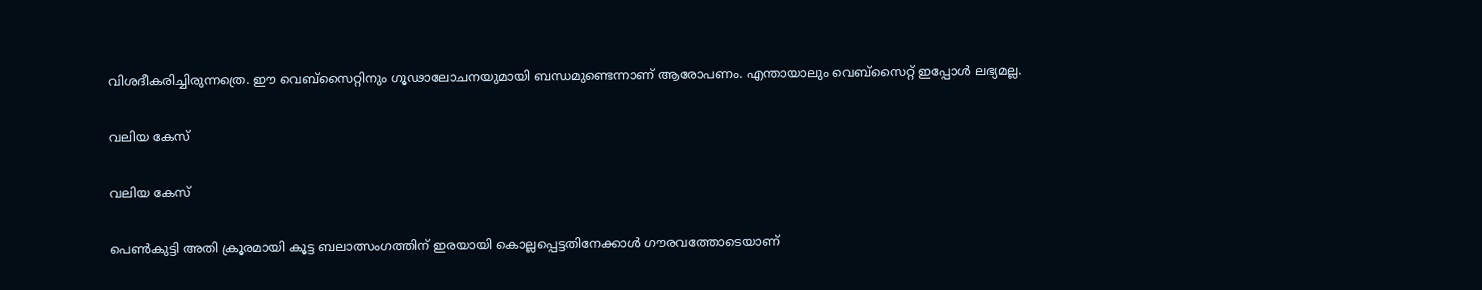വിശദീകരിച്ചിരുന്നത്രെ. ഈ വെബ്‌സൈറ്റിനും ഗൂഢാലോചനയുമായി ബന്ധമുണ്ടെന്നാണ് ആരോപണം. എന്തായാലും വെബ്‌സൈറ്റ് ഇപ്പോള്‍ ലഭ്യമല്ല.

വലിയ കേസ്

വലിയ കേസ്

പെണ്‍കുട്ടി അതി ക്രൂരമായി കൂട്ട ബലാത്സംഗത്തിന് ഇരയായി കൊല്ലപ്പെട്ടതിനേക്കാള്‍ ഗൗരവത്തോടെയാണ്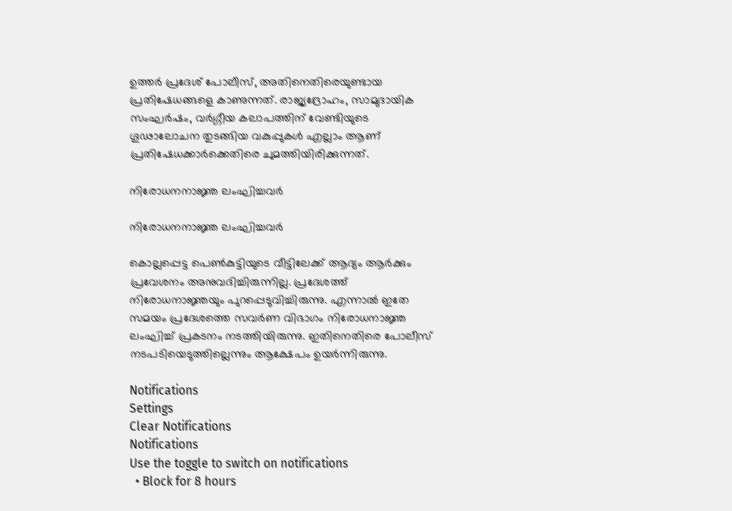ഉത്തര്‍ പ്രദേശ് പോലീസ്, അതിനെതിരെയുണ്ടായ പ്രതിഷേധങ്ങളെ കാണുന്നത്. രാജ്യദ്രോഹം, സാമുദായിക സംഘര്‍ഷം, വര്‍ഗ്ഗീയ കലാപത്തിന് വേണ്ടിയുടെ ഗൂഢാലോചന തുടങ്ങിയ വകുപ്പുകള്‍ എല്ലാം ആണ് പ്രതിഷേധക്കാര്‍ക്കെതിരെ ചുമത്തിയിരിക്കുന്നത്.

നിരോധനനാജ്ഞ ലംഘിച്ചവര്‍

നിരോധനനാജ്ഞ ലംഘിച്ചവര്‍

കൊല്ലപ്പെട്ട പെണ്‍കുട്ടിയുടെ വീട്ടിലേക്ക് ആദ്യം ആര്‍ക്കും പ്രവേശനം അനുവദിച്ചിരുന്നില്ല. പ്രദേശത്ത് നിരോധനാജ്ഞയും പുറപ്പെടുവിച്ചിരുന്നു. എന്നാല്‍ ഇതേ സമയം പ്രദേശത്തെ സവര്‍ണ വിഭാഗം നിരോധനാജ്ഞ ലംഘിച്ച് പ്രകടനം നടത്തിയിരുന്നു. ഇതിനെതിരെ പോലീസ് നടപടിയെടുത്തില്ലെന്നും ആക്ഷേപം ഉയര്‍ന്നിരുന്നു.

Notifications
Settings
Clear Notifications
Notifications
Use the toggle to switch on notifications
  • Block for 8 hours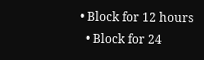• Block for 12 hours
  • Block for 24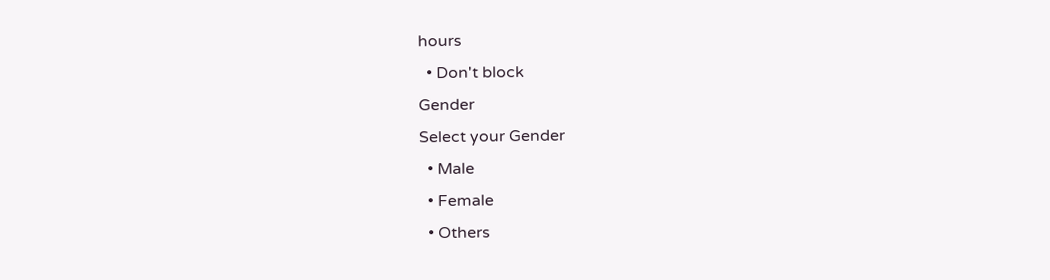hours
  • Don't block
Gender
Select your Gender
  • Male
  • Female
  • Others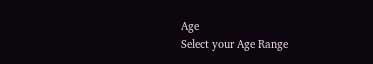Age
Select your Age Range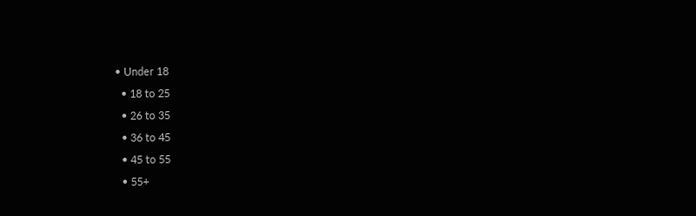• Under 18
  • 18 to 25
  • 26 to 35
  • 36 to 45
  • 45 to 55
  • 55+